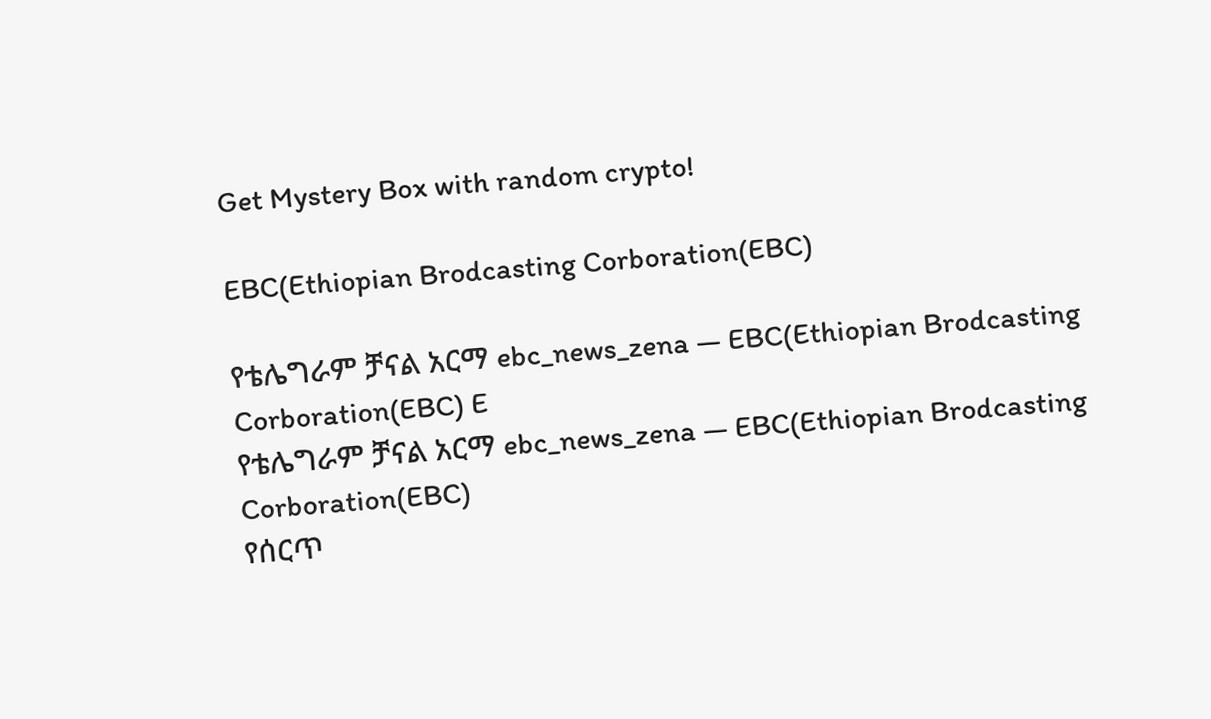Get Mystery Box with random crypto!

EBC(Ethiopian Brodcasting Corboration(EBC)

የቴሌግራም ቻናል አርማ ebc_news_zena — EBC(Ethiopian Brodcasting Corboration(EBC) E
የቴሌግራም ቻናል አርማ ebc_news_zena — EBC(Ethiopian Brodcasting Corboration(EBC)
የሰርጥ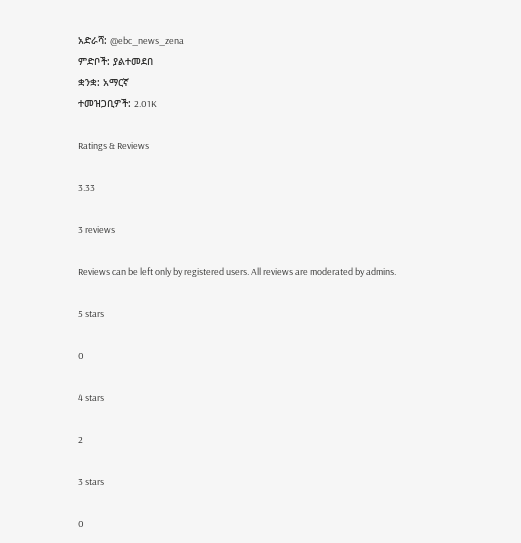አድራሻ: @ebc_news_zena
ምድቦች: ያልተመደበ
ቋንቋ: አማርኛ
ተመዝጋቢዎች: 2.01K

Ratings & Reviews

3.33

3 reviews

Reviews can be left only by registered users. All reviews are moderated by admins.

5 stars

0

4 stars

2

3 stars

0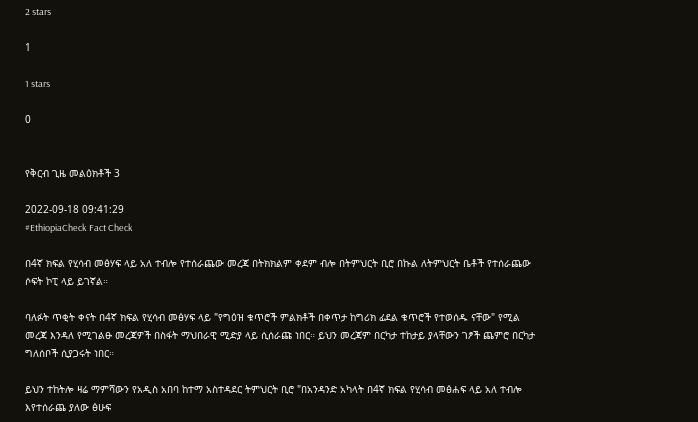2 stars

1

1 stars

0


የቅርብ ጊዜ መልዕክቶች 3

2022-09-18 09:41:29
#EthiopiaCheck Fact Check

በ4ኛ ክፍል የሂሳብ መፅሃፍ ላይ አለ ተብሎ የተሰራጨው መረጃ በትክክልም ቀደም ብሎ በትምህርት ቢሮ በኩል ለትምህርት ቤቶች የተሰራጨው ሶፍት ኮፒ ላይ ይገኛል።

ባለፉት ጥቂት ቀናት በ4ኛ ክፍል የሂሳብ መፅሃፍ ላይ "የግዕዝ ቁጥሮች ምልክቶች በቀጥታ ከግሪክ ፊደል ቁጥሮች የተወሰዱ ናቸው" የሚል መረጃ እንዳለ የሚገልፁ መረጃዎች በስፋት ማህበራዊ ሚድያ ላይ ሲሰራጩ ነበር። ይህን መረጃም በርካታ ተከታይ ያላቸውን ገፆች ጨምሮ በርካታ ግለሰቦች ሲያጋሩት ነበር።

ይህን ተከትሎ ዛሬ ማምሻውን የአዲስ አበባ ከተማ አስተዳደር ትምህርት ቢሮ "በአንዳንድ አካላት በ4ኛ ክፍል የሂሳብ መፅሐፍ ላይ አለ ተብሎ እየተሰራጨ ያለው ፅሁፍ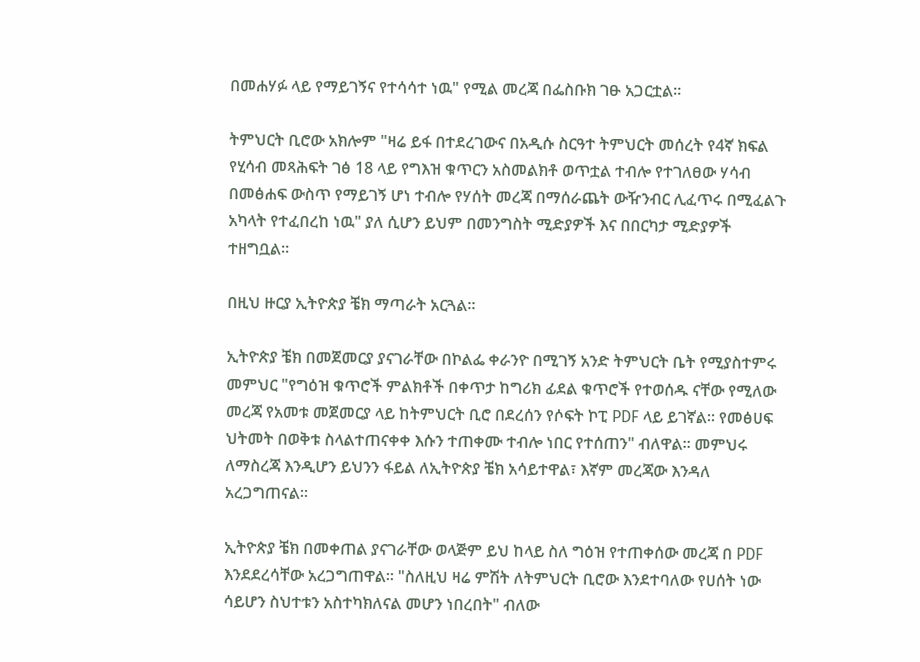በመሐሃፉ ላይ የማይገኝና የተሳሳተ ነዉ" የሚል መረጃ በፌስቡክ ገፁ አጋርቷል።

ትምህርት ቢሮው አክሎም "ዛሬ ይፋ በተደረገውና በአዲሱ ስርዓተ ትምህርት መሰረት የ4ኛ ክፍል የሂሳብ መጻሕፍት ገፅ 18 ላይ የግእዝ ቁጥርን አስመልክቶ ወጥቷል ተብሎ የተገለፀው ሃሳብ በመፅሐፍ ውስጥ የማይገኝ ሆነ ተብሎ የሃሰት መረጃ በማሰራጨት ውዥንብር ሊፈጥሩ በሚፈልጉ አካላት የተፈበረከ ነዉ" ያለ ሲሆን ይህም በመንግስት ሚድያዎች እና በበርካታ ሚድያዎች ተዘግቧል።

በዚህ ዙርያ ኢትዮጵያ ቼክ ማጣራት አርጓል።

ኢትዮጵያ ቼክ በመጀመርያ ያናገራቸው በኮልፌ ቀራንዮ በሚገኝ አንድ ትምህርት ቤት የሚያስተምሩ መምህር "የግዕዝ ቁጥሮች ምልክቶች በቀጥታ ከግሪክ ፊደል ቁጥሮች የተወሰዱ ናቸው የሚለው መረጃ የአመቱ መጀመርያ ላይ ከትምህርት ቢሮ በደረሰን የሶፍት ኮፒ PDF ላይ ይገኛል። የመፅሀፍ ህትመት በወቅቱ ስላልተጠናቀቀ እሱን ተጠቀሙ ተብሎ ነበር የተሰጠን" ብለዋል። መምህሩ ለማስረጃ እንዲሆን ይህንን ፋይል ለኢትዮጵያ ቼክ አሳይተዋል፣ እኛም መረጃው እንዳለ አረጋግጠናል።

ኢትዮጵያ ቼክ በመቀጠል ያናገራቸው ወላጅም ይህ ከላይ ስለ ግዕዝ የተጠቀሰው መረጃ በ PDF እንደደረሳቸው አረጋግጠዋል። "ስለዚህ ዛሬ ምሽት ለትምህርት ቢሮው እንደተባለው የሀሰት ነው ሳይሆን ስህተቱን አስተካክለናል መሆን ነበረበት" ብለው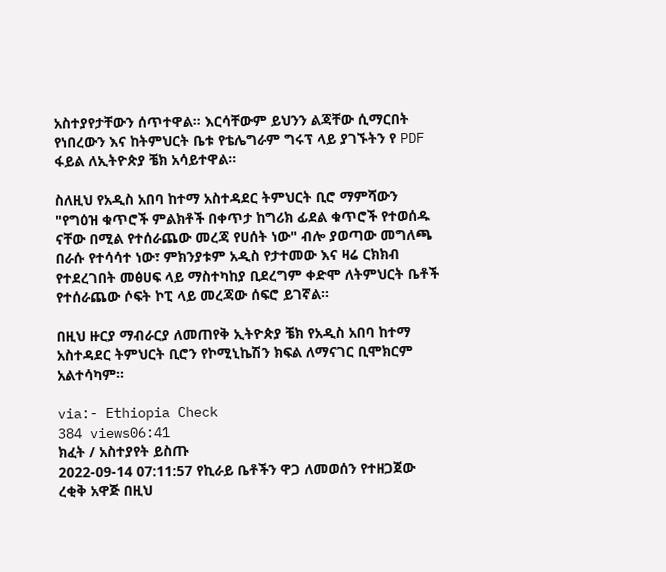አስተያየታቸውን ሰጥተዋል። እርሳቸውም ይህንን ልጃቸው ሲማርበት የነበረውን እና ከትምህርት ቤቱ የቴሌግራም ግሩፕ ላይ ያገኙትን የ PDF ፋይል ለኢትዮጵያ ቼክ አሳይተዋል።

ስለዚህ የአዲስ አበባ ከተማ አስተዳደር ትምህርት ቢሮ ማምሻውን "የግዕዝ ቁጥሮች ምልክቶች በቀጥታ ከግሪክ ፊደል ቁጥሮች የተወሰዱ ናቸው በሚል የተሰራጨው መረጃ የሀሰት ነው" ብሎ ያወጣው መግለጫ በራሱ የተሳሳተ ነው፣ ምክንያቱም አዲስ የታተመው እና ዛሬ ርክክብ የተደረገበት መፅሀፍ ላይ ማስተካከያ ቢደረግም ቀድሞ ለትምህርት ቤቶች የተሰራጨው ሶፍት ኮፒ ላይ መረጃው ሰፍሮ ይገኛል።

በዚህ ዙርያ ማብራርያ ለመጠየቅ ኢትዮጵያ ቼክ የአዲስ አበባ ከተማ አስተዳደር ትምህርት ቢሮን የኮሚኒኬሽን ክፍል ለማናገር ቢሞክርም አልተሳካም።

via:- Ethiopia Check
384 views06:41
ክፈት / አስተያየት ይስጡ
2022-09-14 07:11:57 የኪራይ ቤቶችን ዋጋ ለመወሰን የተዘጋጀው ረቂቅ አዋጅ በዚህ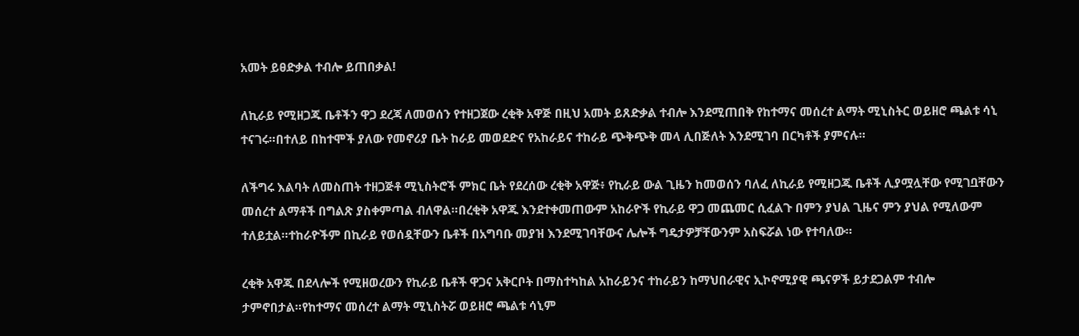አመት ይፀድቃል ተብሎ ይጠበቃል!

ለኪራይ የሚዘጋጁ ቤቶችን ዋጋ ደረጃ ለመወሰን የተዘጋጀው ረቂቅ አዋጅ በዚህ አመት ይጸድቃል ተብሎ እንደሚጠበቅ የከተማና መሰረተ ልማት ሚኒስትር ወይዘሮ ጫልቱ ሳኒ ተናገሩ።በተለይ በከተሞች ያለው የመኖሪያ ቤት ከራይ መወደድና የአከራይና ተከራይ ጭቅጭቅ መላ ሊበጅለት እንደሚገባ በርካቶች ያምናሉ።

ለችግሩ እልባት ለመስጠት ተዘጋጅቶ ሚኒስትሮች ምክር ቤት የደረሰው ረቂቅ አዋጅ፥ የኪራይ ውል ጊዜን ከመወሰን ባለፈ ለኪራይ የሚዘጋጁ ቤቶች ሊያሟሏቸው የሚገቧቸውን መሰረተ ልማቶች በግልጽ ያስቀምጣል ብለዋል።በረቂቅ አዋጁ እንደተቀመጠውም አከራዮች የኪራይ ዋጋ መጨመር ሲፈልጉ በምን ያህል ጊዜና ምን ያህል የሚለውም ተለይቷል።ተከራዮችም በኪራይ የወሰዷቸውን ቤቶች በአግባቡ መያዝ እንደሚገባቸውና ሌሎች ግዴታዎቻቸውንም አስፍሯል ነው የተባለው።

ረቂቅ አዋጁ በደላሎች የሚዘወረውን የኪራይ ቤቶች ዋጋና አቅርቦት በማስተካከል አከራይንና ተከራይን ከማህበራዊና ኢኮኖሚያዊ ጫናዎች ይታደጋልም ተብሎ ታምኖበታል።የከተማና መሰረተ ልማት ሚኒስትሯ ወይዘሮ ጫልቱ ሳኒም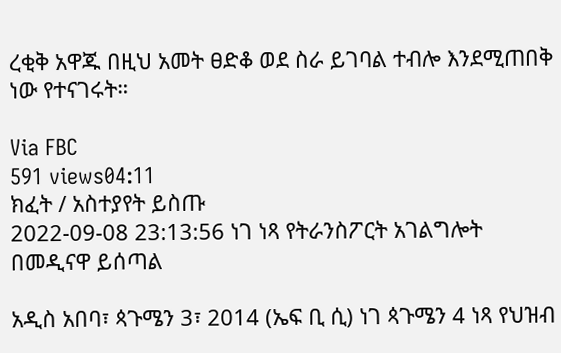ረቂቅ አዋጁ በዚህ አመት ፀድቆ ወደ ስራ ይገባል ተብሎ እንደሚጠበቅ ነው የተናገሩት።

Via FBC
591 views04:11
ክፈት / አስተያየት ይስጡ
2022-09-08 23:13:56 ነገ ነጻ የትራንስፖርት አገልግሎት በመዲናዋ ይሰጣል

አዲስ አበባ፣ ጳጉሜን 3፣ 2014 (ኤፍ ቢ ሲ) ነገ ጳጉሜን 4 ነጻ የህዝብ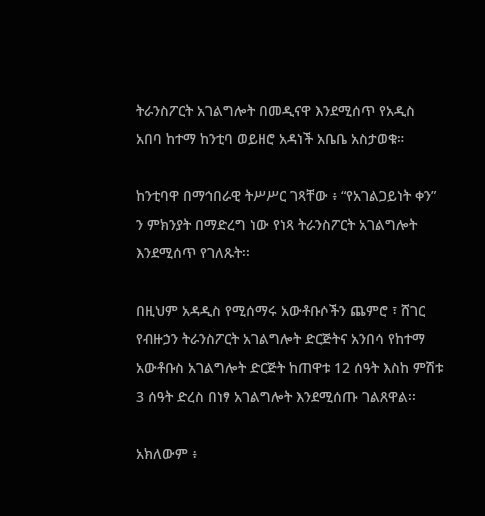ትራንስፖርት አገልግሎት በመዲናዋ እንደሚሰጥ የአዲስ አበባ ከተማ ከንቲባ ወይዘሮ አዳነች አቤቤ አስታወቁ።

ከንቲባዋ በማኅበራዊ ትሥሥር ገጻቸው ፥ “የአገልጋይነት ቀን” ን ምክንያት በማድረግ ነው የነጻ ትራንስፖርት አገልግሎት እንደሚሰጥ የገለጹት፡፡

በዚህም አዳዲስ የሚሰማሩ አውቶቡሶችን ጨምሮ ፣ ሸገር የብዙኃን ትራንስፖርት አገልግሎት ድርጅትና አንበሳ የከተማ አውቶቡስ አገልግሎት ድርጅት ከጠዋቱ 12 ሰዓት እስከ ምሽቱ 3 ሰዓት ድረስ በነፃ አገልግሎት እንደሚሰጡ ገልጸዋል፡፡

አክለውም ፥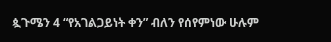ጷጉሜን 4 “የአገልጋይነት ቀን” ብለን የሰየምነው ሁሉም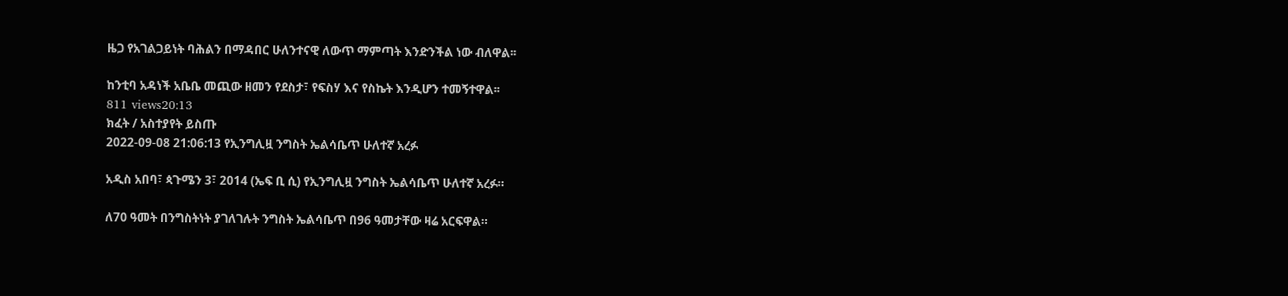ዜጋ የአገልጋይነት ባሕልን በማዳበር ሁለንተናዊ ለውጥ ማምጣት እንድንችል ነው ብለዋል፡፡

ከንቲባ አዳነች አቤቤ መጪው ዘመን የደስታ፣ የፍስሃ እና የስኬት እንዲሆን ተመኝተዋል፡፡
811 views20:13
ክፈት / አስተያየት ይስጡ
2022-09-08 21:06:13 የኢንግሊዟ ንግስት ኤልሳቤጥ ሁለተኛ አረፉ

አዲስ አበባ፣ ጳጉሜን 3፣ 2014 (ኤፍ ቢ ሲ) የኢንግሊዟ ንግስት ኤልሳቤጥ ሁለተኛ አረፉ።

ለ70 ዓመት በንግስትነት ያገለገሉት ንግስት ኤልሳቤጥ በ96 ዓመታቸው ዛሬ አርፍዋል።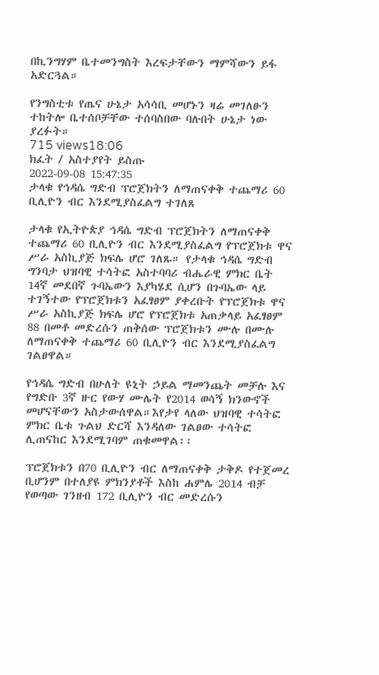በኪንግሃም ቤተመንግስት እረፍታቸውን ማምሻውን ይፋ አድርጓል።

የንግስቲቱ የጤና ሁኔታ አሳሳቢ መሆኑን ዛሬ መገለፁን ተከትሎ ቤተሰቦቻቸው ተሰባስበው ባሉበት ሁኔታ ነው ያረፉት።
715 views18:06
ክፈት / አስተያየት ይስጡ
2022-09-08 15:47:35
ታላቁ የኅዳሴ ግድብ ፕሮጀክትን ለማጠናቀቅ ተጨማሪ 60 ቢሊዮን ብር እንደሚያስፈልግ ተገለጸ

ታላቁ የኢትዮጵያ ኅዳሴ ግድብ ፕሮጀክትን ለማጠናቀቅ ተጨማሪ 60 ቢሊዮን ብር እንደሚያስፈልግ የፕሮጀክቱ ዋና ሥራ አስኪያጅ ክፍሌ ሆሮ ገለጹ። የታላቁ ኅዳሴ ግድብ ግንባታ ህዝባዊ ተሳትፎ አስተባባሪ ብሔራዊ ምክር ቤት 14ኛ መደበኛ ጉባኤውን እያካሄደ ሲሆን በጉባኤው ላይ ተገኝተው የፕሮጀክቱን አፈፃፀም ያቀረቡት የፕሮጀክቱ ዋና ሥራ አስኪያጅ ክፍሌ ሆሮ የፕሮጀክቱ አጠቃላይ አፈፃፀም 88 በመቶ መድረሱን ጠቅሰው ፕሮጀክቱን ሙሉ በሙሉ ለማጠናቀቅ ተጨማሪ 60 ቢሊዮን ብር እንደሚያስፈልግ ገልፀዋል።

የኅዳሴ ግድብ በሁለት ዩኒት ኃይል ማመንጨት መቻሉ እና የግድቡ 3ኛ ዙር የውሃ ሙሌት የ2014 ወሳኝ ክንውኖች መሆናቸውን አስታውሰዋል።እየታየ ላለው ህዝባዊ ተሳትፎ ምክር ቤቱ ጉልህ ድርሻ እንዳለው ገልፀው ተሳትፎ ሊጠናከር እንደሚገባም ጠቁመዋል፡፡

ፕሮጀክቱን በ70 ቢሊዮን ብር ለማጠናቀቅ ታቅዶ የተጀመረ ቢሆንም በተለያዩ ምክንያቶች እስከ ሐምሌ 2014 ብቻ የወጣው ገንዘብ 172 ቢሊዮን ብር መድረሱን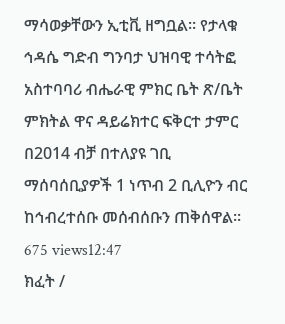ማሳወቃቸውን ኢቲቪ ዘግቧል። የታላቁ ኅዳሴ ግድብ ግንባታ ህዝባዊ ተሳትፎ አስተባባሪ ብሔራዊ ምክር ቤት ጽ/ቤት ምክትል ዋና ዳይሬክተር ፍቅርተ ታምር በ2014 ብቻ በተለያዩ ገቢ ማሰባሰቢያዎች 1 ነጥብ 2 ቢሊዮን ብር ከኅብረተሰቡ መሰብሰቡን ጠቅሰዋል።
675 views12:47
ክፈት /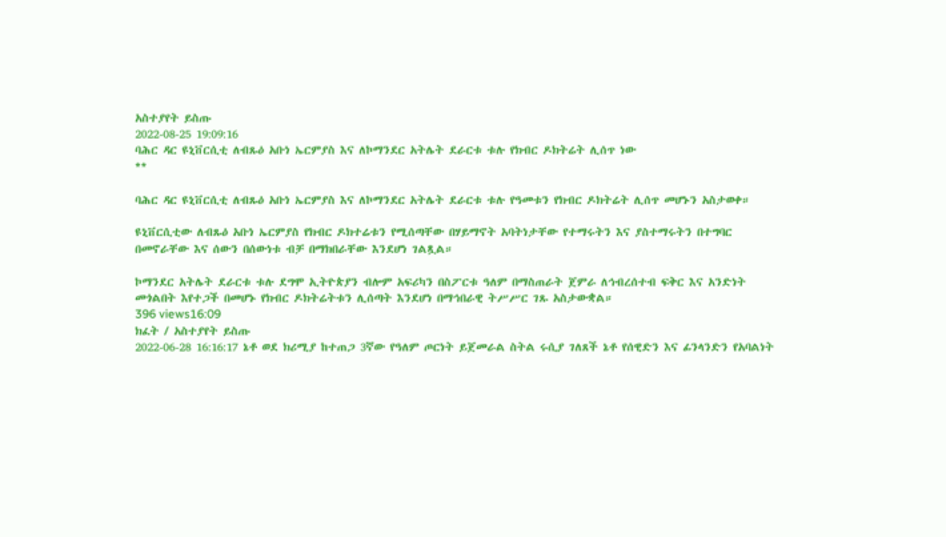አስተያየት ይስጡ
2022-08-25 19:09:16
ባሕር ዳር ዩኒቨርሲቲ ለብጹዕ አቡነ ኤርምያስ እና ለኮማንደር አትሌት ደራርቱ ቱሉ የክብር ዶክትሬት ሊሰጥ ነው
**

ባሕር ዳር ዩኒቨርሲቲ ለብጹዕ አቡነ ኤርምያስ እና ለኮማንደር አትሌት ደራርቱ ቱሉ የዓመቱን የክብር ዶክትሬት ሊሰጥ መሆኑን አስታወቀ።

ዩኒቨርሲቲው ለብጹዕ አቡነ ኤርምያስ የክብር ዶክተሬቱን የሚሰጣቸው በሃይማኖት አባትነታቸው የተማሩትን እና ያስተማሩትን በተግባር በመኖራቸው እና ሰውን በሰውነቱ ብቻ በማክበራቸው እንደሆነ ገልጿል።

ኮማንደር አትሌት ደራርቱ ቱሉ ደግሞ ኢትዮጵያን ብሎም አፍሪካን በስፖርቱ ዓለም በማስጠራት ጀምራ ለኅብረሰተብ ፍቅር እና አንድነት መጎልበት እየተጋች በመሆኑ የክብር ዶክትሬትቱን ሊሰጣት እንደሆነ በማኅበራዊ ትሥሥር ገጹ አስታውቋል።
396 views16:09
ክፈት / አስተያየት ይስጡ
2022-06-28 16:16:17 ኔቶ ወደ ክሪሚያ ከተጠጋ 3ኛው የዓለም ጦርነት ይጀመራል ስትል ሩሲያ ገለጸች ኔቶ የሰዊድን እና ፊንላንድን የአባልነት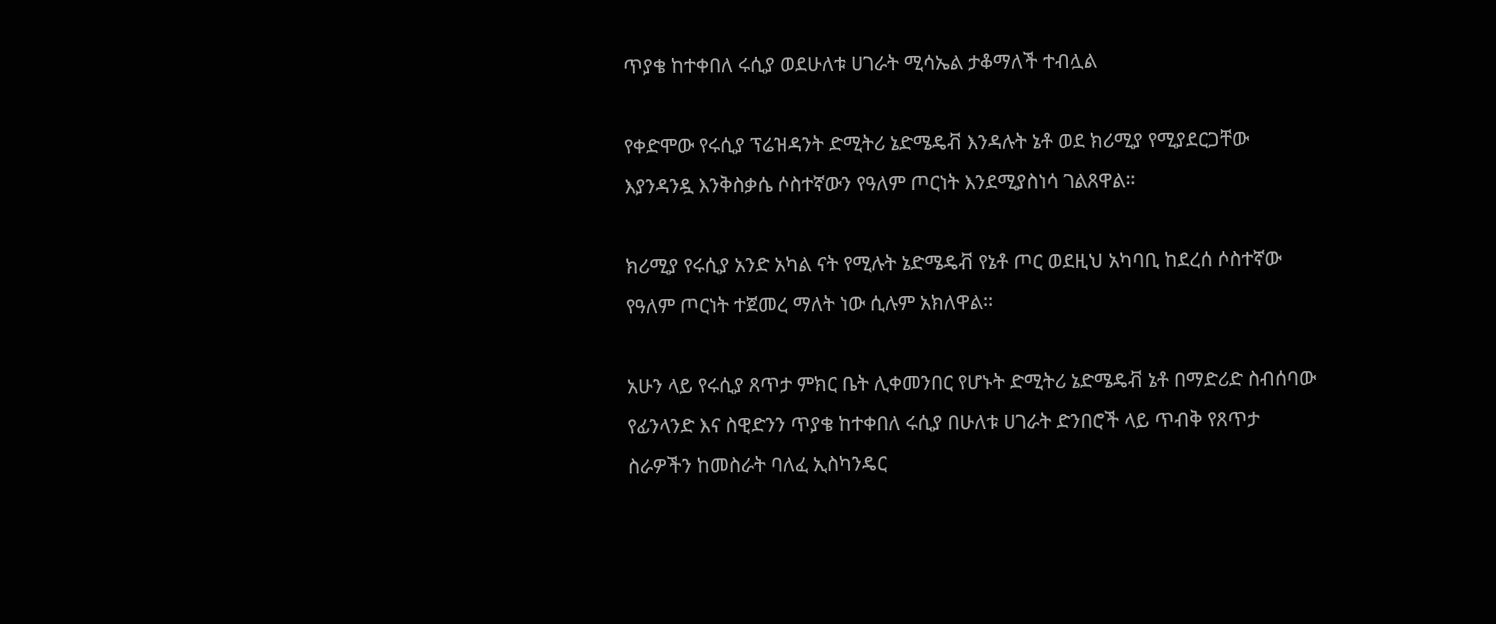ጥያቄ ከተቀበለ ሩሲያ ወደሁለቱ ሀገራት ሚሳኤል ታቆማለች ተብሏል

የቀድሞው የሩሲያ ፕሬዝዳንት ድሚትሪ ኔድሜዴቭ እንዳሉት ኔቶ ወደ ክሪሚያ የሚያደርጋቸው እያንዳንዷ እንቅስቃሴ ሶስተኛውን የዓለም ጦርነት እንደሚያስነሳ ገልጸዋል።

ክሪሚያ የሩሲያ አንድ አካል ናት የሚሉት ኔድሜዴቭ የኔቶ ጦር ወደዚህ አካባቢ ከደረሰ ሶስተኛው የዓለም ጦርነት ተጀመረ ማለት ነው ሲሉም አክለዋል፡፡

አሁን ላይ የሩሲያ ጸጥታ ምክር ቤት ሊቀመንበር የሆኑት ድሚትሪ ኔድሜዴቭ ኔቶ በማድሪድ ስብሰባው የፊንላንድ እና ስዊድንን ጥያቄ ከተቀበለ ሩሲያ በሁለቱ ሀገራት ድንበሮች ላይ ጥብቅ የጸጥታ ስራዎችን ከመስራት ባለፈ ኢስካንዴር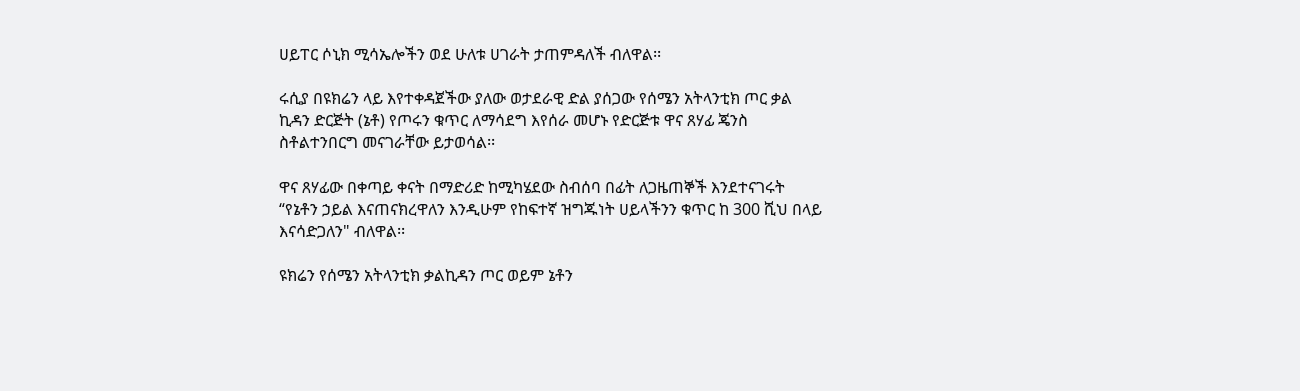ሀይፐር ሶኒክ ሚሳኤሎችን ወደ ሁለቱ ሀገራት ታጠምዳለች ብለዋል፡፡

ሩሲያ በዩክሬን ላይ እየተቀዳጀችው ያለው ወታደራዊ ድል ያሰጋው የሰሜን አትላንቲክ ጦር ቃል ኪዳን ድርጅት (ኔቶ) የጦሩን ቁጥር ለማሳደግ እየሰራ መሆኑ የድርጅቱ ዋና ጸሃፊ ጄንስ ስቶልተንበርግ መናገራቸው ይታወሳል፡፡

ዋና ጸሃፊው በቀጣይ ቀናት በማድሪድ ከሚካሄደው ስብሰባ በፊት ለጋዜጠኞች እንደተናገሩት “የኔቶን ኃይል እናጠናክረዋለን እንዲሁም የከፍተኛ ዝግጁነት ሀይላችንን ቁጥር ከ 300 ሺህ በላይ እናሳድጋለን" ብለዋል፡፡

ዩክሬን የሰሜን አትላንቲክ ቃልኪዳን ጦር ወይም ኔቶን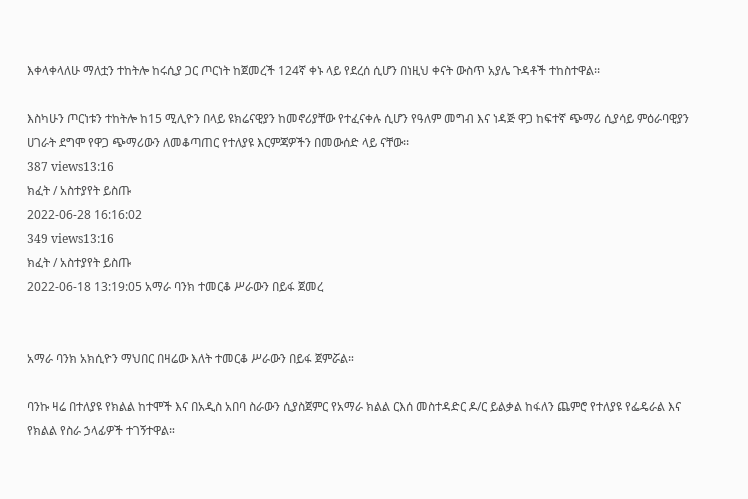እቀላቀላለሁ ማለቷን ተከትሎ ከሩሲያ ጋር ጦርነት ከጀመረች 124ኛ ቀኑ ላይ የደረሰ ሲሆን በነዚህ ቀናት ውስጥ አያሌ ጉዳቶች ተከስተዋል፡፡

እስካሁን ጦርነቱን ተከትሎ ከ15 ሚሊዮን በላይ ዩክሬናዊያን ከመኖሪያቸው የተፈናቀሉ ሲሆን የዓለም መግብ እና ነዳጅ ዋጋ ከፍተኛ ጭማሪ ሲያሳይ ምዕራባዊያን ሀገራት ደግሞ የዋጋ ጭማሪውን ለመቆጣጠር የተለያዩ እርምጃዎችን በመውሰድ ላይ ናቸው፡፡
387 views13:16
ክፈት / አስተያየት ይስጡ
2022-06-28 16:16:02
349 views13:16
ክፈት / አስተያየት ይስጡ
2022-06-18 13:19:05 አማራ ባንክ ተመርቆ ሥራውን በይፋ ጀመረ


አማራ ባንክ አክሲዮን ማህበር በዛሬው እለት ተመርቆ ሥራውን በይፋ ጀምሯል።

ባንኩ ዛሬ በተለያዩ የክልል ከተሞች እና በአዲስ አበባ ስራውን ሲያስጀምር የአማራ ክልል ርእሰ መስተዳድር ዶ/ር ይልቃል ከፋለን ጨምሮ የተለያዩ የፌዴራል እና የክልል የስራ ኃላፊዎች ተገኝተዋል።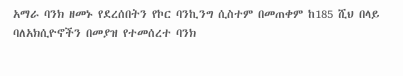አማራ ባንክ ዘመኑ የደረሰበትን የኮር ባንኪንግ ሲስተም በመጠቀም ከ185 ሺህ በላይ ባለአክሲዮኖችን በመያዝ የተመሰረተ ባንክ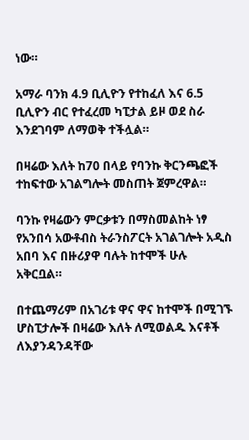ነው።

አማራ ባንክ 4.9 ቢሊዮን የተከፈለ እና 6.5 ቢሊዮን ብር የተፈረመ ካፒታል ይዞ ወደ ስራ እንደገባም ለማወቅ ተችሏል።

በዛሬው እለት ከ70 በላይ የባንኩ ቅርንጫፎች ተከፍተው አገልግሎት መስጠት ጀምረዋል።

ባንኩ የዛሬውን ምርቃቱን በማስመልከት ነፃ የአንበሳ አውቶብስ ትራንስፖርት አገልገሎት አዲስ አበባ እና በዙሪያዋ ባሉት ከተሞች ሁሉ አቅርቧል።

በተጨማሪም በአገሪቱ ዋና ዋና ከተሞች በሚገኙ ሆስፒታሎች በዛሬው እለት ለሚወልዱ እናቶች ለእያንዳንዳቸው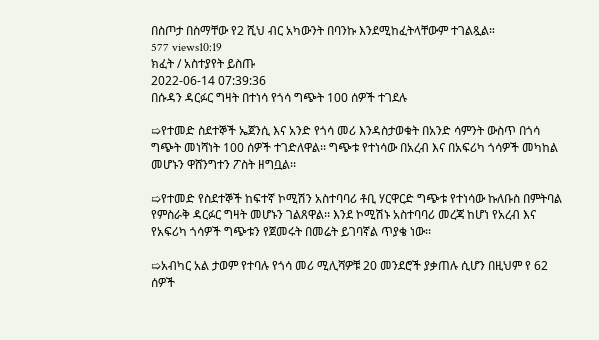በስጦታ በስማቸው የ2 ሺህ ብር አካውንት በባንኩ እንደሚከፈትላቸውም ተገልጿል።
577 views10:19
ክፈት / አስተያየት ይስጡ
2022-06-14 07:39:36
በሱዳን ዳርፉር ግዛት በተነሳ የጎሳ ግጭት 100 ሰዎች ተገደሉ

➯የተመድ ስደተኞች ኤጀንሲ እና አንድ የጎሳ መሪ እንዳስታወቁት በአንድ ሳምንት ውስጥ በጎሳ ግጭት መነሻነት 100 ሰዎች ተገድለዋል፡፡ ግጭቱ የተነሳው በአረብ እና በአፍሪካ ጎሳዎች መካከል መሆኑን ዋሸንግተን ፖስት ዘግቧል፡፡

➯የተመድ የስደተኞች ከፍተኛ ኮሚሽን አስተባባሪ ቶቢ ሃርዋርድ ግጭቱ የተነሳው ኩለቡስ በምትባል የምስራቅ ዳርፉር ግዛት መሆኑን ገልጸዋል፡፡ እንደ ኮሚሽኑ አስተባባሪ መረጃ ከሆነ የአረብ እና የአፍሪካ ጎሳዎች ግጭቱን የጀመሩት በመሬት ይገባኛል ጥያቄ ነው፡፡

➯አብካር አል ታወም የተባሉ የጎሳ መሪ ሚሊሻዎቹ 20 መንደሮች ያቃጠሉ ሲሆን በዚህም የ 62 ሰዎች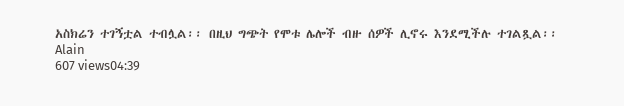አስክሬን ተገኝቷል ተብሏል፡፡ በዚህ ግጭት የሞቱ ሌሎች ብዙ ሰዎች ሊኖሩ እንደሚችሉ ተገልጿል፡፡
Alain
607 views04:39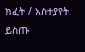ክፈት / አስተያየት ይስጡ